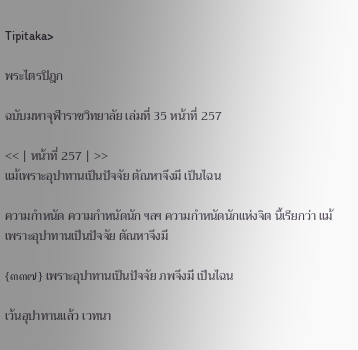Tipitaka>

พระไตรปิฎก

ฉบับมหาจุฬาราชวิทยาลัย เล่มที่ 35 หน้าที่ 257

<< | หน้าที่ 257 | >>
แม้เพราะอุปาทานเป็นปัจจัย ตัณหาจึงมี เป็นไฉน

ความกำหนัด ความกำหนัดนัก ฯลฯ ความกำหนัดนักแห่งจิต นี้เรียกว่า แม้ เพราะอุปาทานเป็นปัจจัย ตัณหาจึงมี

{๓๓๗} เพราะอุปาทานเป็นปัจจัย ภพจึงมี เป็นไฉน

เว้นอุปาทานแล้ว เวทนา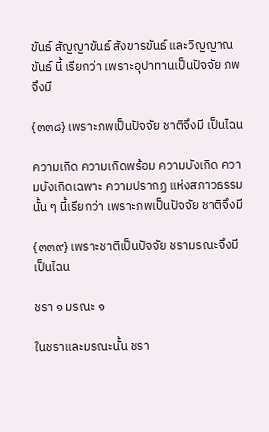ขันธ์ สัญญาขันธ์ สังขารขันธ์ และวิญญาณขันธ์ นี้ เรียกว่า เพราะอุปาทานเป็นปัจจัย ภพจึงมี

{๓๓๘} เพราะภพเป็นปัจจัย ชาติจึงมี เป็นไฉน

ความเกิด ความเกิดพร้อม ความบังเกิด ความบังเกิดเฉพาะ ความปรากฏ แห่งสภาวธรรมนั้น ๆ นี้เรียกว่า เพราะภพเป็นปัจจัย ชาติจึงมี

{๓๓๙} เพราะชาติเป็นปัจจัย ชรามรณะจึงมี เป็นไฉน

ชรา ๑ มรณะ ๑

ในชราและมรณะนั้น ชรา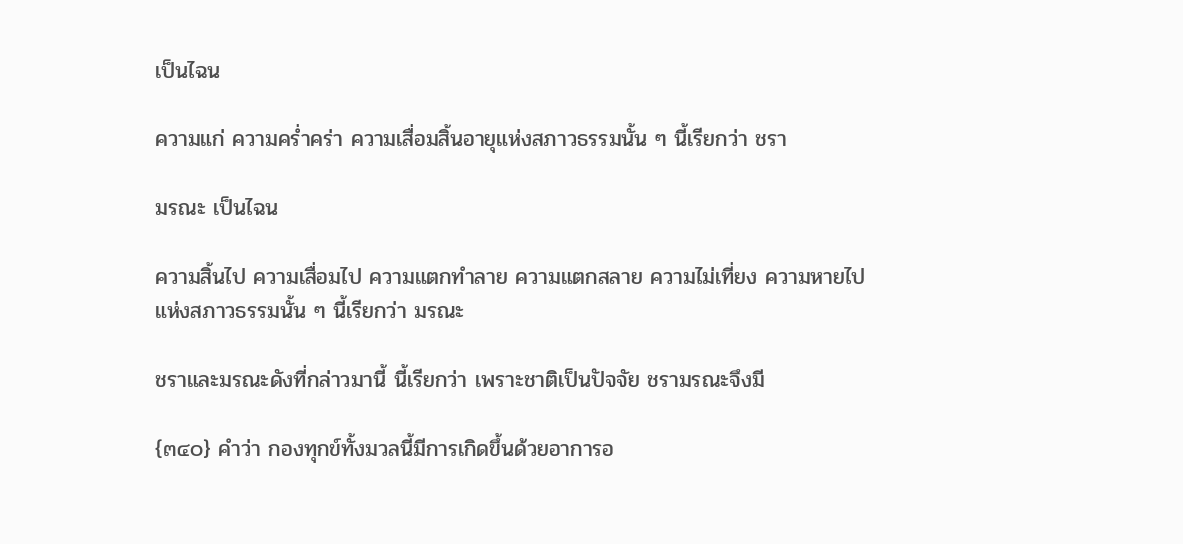เป็นไฉน

ความแก่ ความคร่ำคร่า ความเสื่อมสิ้นอายุแห่งสภาวธรรมนั้น ๆ นี้เรียกว่า ชรา

มรณะ เป็นไฉน

ความสิ้นไป ความเสื่อมไป ความแตกทำลาย ความแตกสลาย ความไม่เที่ยง ความหายไปแห่งสภาวธรรมนั้น ๆ นี้เรียกว่า มรณะ

ชราและมรณะดังที่กล่าวมานี้ นี้เรียกว่า เพราะชาติเป็นปัจจัย ชรามรณะจึงมี

{๓๔๐} คำว่า กองทุกข์ทั้งมวลนี้มีการเกิดขึ้นด้วยอาการอ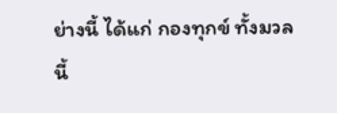ย่างนี้ ได้แก่ กองทุกข์ ทั้งมวลนี้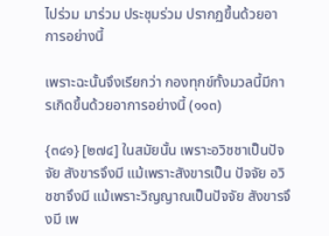ไปร่วม มาร่วม ประชุมร่วม ปรากฏขึ้นด้วยอาการอย่างนี้

เพราะฉะนั้นจึงเรียกว่า กองทุกข์ทั้งมวลนี้มีการเกิดขึ้นด้วยอาการอย่างนี้ (๑๑๓)

{๓๔๑} [๒๗๔] ในสมัยนั้น เพราะอวิชชาเป็นปัจจัย สังขารจึงมี แม้เพราะสังขารเป็น ปัจจัย อวิชชาจึงมี แม้เพราะวิญญาณเป็นปัจจัย สังขารจึงมี เพ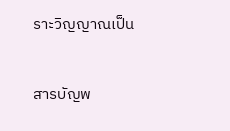ราะวิญญาณเป็น


สารบัญพ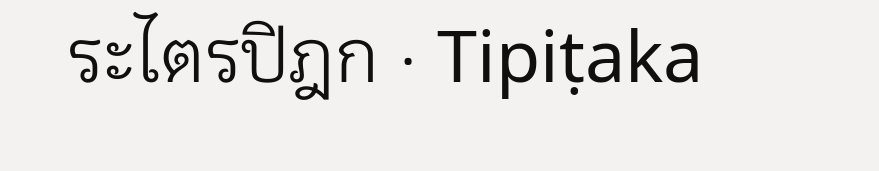ระไตรปิฎก · Tipiṭaka